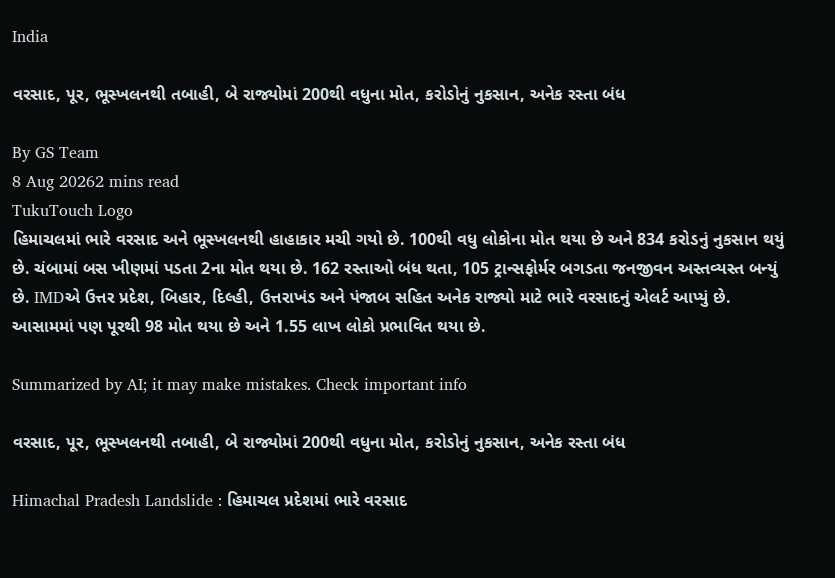India

વરસાદ, પૂર, ભૂસ્ખલનથી તબાહી, બે રાજ્યોમાં 200થી વધુના મોત, કરોડોનું નુકસાન, અનેક રસ્તા બંધ

By GS Team
8 Aug 20262 mins read
TukuTouch Logo
હિમાચલમાં ભારે વરસાદ અને ભૂસ્ખલનથી હાહાકાર મચી ગયો છે. 100થી વધુ લોકોના મોત થયા છે અને 834 કરોડનું નુકસાન થયું છે. ચંબામાં બસ ખીણમાં પડતા 2ના મોત થયા છે. 162 રસ્તાઓ બંધ થતા, 105 ટ્રાન્સફોર્મર બગડતા જનજીવન અસ્તવ્યસ્ત બન્યું છે. IMDએ ઉત્તર પ્રદેશ, બિહાર, દિલ્હી, ઉત્તરાખંડ અને પંજાબ સહિત અનેક રાજ્યો માટે ભારે વરસાદનું એલર્ટ આપ્યું છે. આસામમાં પણ પૂરથી 98 મોત થયા છે અને 1.55 લાખ લોકો પ્રભાવિત થયા છે.

Summarized by AI; it may make mistakes. Check important info

વરસાદ, પૂર, ભૂસ્ખલનથી તબાહી, બે રાજ્યોમાં 200થી વધુના મોત, કરોડોનું નુકસાન, અનેક રસ્તા બંધ

Himachal Pradesh Landslide : હિમાચલ પ્રદેશમાં ભારે વરસાદ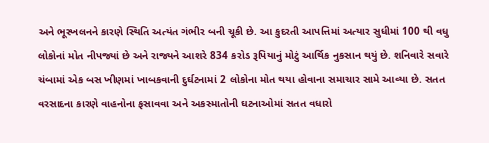અને ભૂસ્ખલનને કારણે સ્થિતિ અત્યંત ગંભીર બની ચૂકી છે. આ કુદરતી આપત્તિમાં અત્યાર સુધીમાં 100 થી વધુ લોકોનાં મોત નીપજ્યાં છે અને રાજ્યને આશરે 834 કરોડ રૂપિયાનું મોટું આર્થિક નુકસાન થયું છે. શનિવારે સવારે ચંબામાં એક બસ ખીણમાં ખાબકવાની દુર્ઘટનામાં 2 લોકોના મોત થયા હોવાના સમાચાર સામે આવ્યા છે. સતત વરસાદના કારણે વાહનોના ફસાવવા અને અકસ્માતોની ઘટનાઓમાં સતત વધારો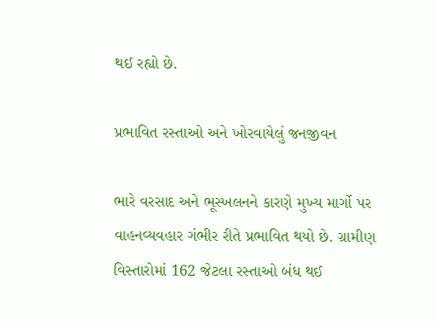થઈ રહ્યો છે.

પ્રભાવિત રસ્તાઓ અને ખોરવાયેલું જનજીવન

ભારે વરસાદ અને ભૂસ્ખલનને કારણે મુખ્ય માર્ગો પર વાહનવ્યવહાર ગંભીર રીતે પ્રભાવિત થયો છે. ગ્રામીણ વિસ્તારોમાં 162 જેટલા રસ્તાઓ બંધ થઈ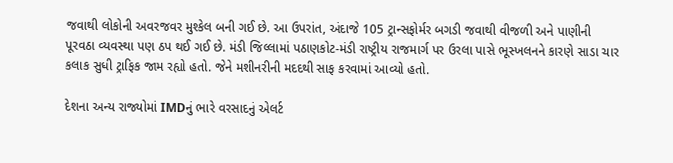જવાથી લોકોની અવરજવર મુશ્કેલ બની ગઈ છે. આ ઉપરાંત, અંદાજે 105 ટ્રાન્સફોર્મર બગડી જવાથી વીજળી અને પાણીની પૂરવઠા વ્યવસ્થા પણ ઠપ થઈ ગઈ છે. મંડી જિલ્લામાં પઠાણકોટ-મંડી રાષ્ટ્રીય રાજમાર્ગ પર ઉરલા પાસે ભૂસ્ખલનને કારણે સાડા ચાર કલાક સુધી ટ્રાફિક જામ રહ્યો હતો. જેને મશીનરીની મદદથી સાફ કરવામાં આવ્યો હતો.

દેશના અન્ય રાજ્યોમાં IMDનું ભારે વરસાદનું એલર્ટ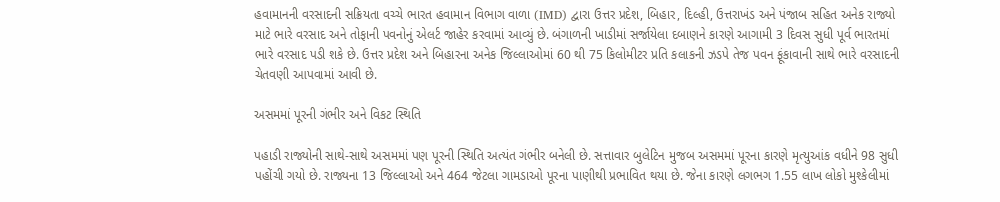હવામાનની વરસાદની સક્રિયતા વચ્ચે ભારત હવામાન વિભાગ વાળા (IMD) દ્વારા ઉત્તર પ્રદેશ, બિહાર, દિલ્હી, ઉત્તરાખંડ અને પંજાબ સહિત અનેક રાજ્યો માટે ભારે વરસાદ અને તોફાની પવનોનું એલર્ટ જાહેર કરવામાં આવ્યું છે. બંગાળની ખાડીમાં સર્જાયેલા દબાણને કારણે આગામી 3 દિવસ સુધી પૂર્વ ભારતમાં ભારે વરસાદ પડી શકે છે. ઉત્તર પ્રદેશ અને બિહારના અનેક જિલ્લાઓમાં 60 થી 75 કિલોમીટર પ્રતિ કલાકની ઝડપે તેજ પવન ફૂંકાવાની સાથે ભારે વરસાદની ચેતવણી આપવામાં આવી છે.

અસમમાં પૂરની ગંભીર અને વિકટ સ્થિતિ

પહાડી રાજ્યોની સાથે-સાથે અસમમાં પણ પૂરની સ્થિતિ અત્યંત ગંભીર બનેલી છે. સત્તાવાર બુલેટિન મુજબ અસમમાં પૂરના કારણે મૃત્યુઆંક વધીને 98 સુધી પહોંચી ગયો છે. રાજ્યના 13 જિલ્લાઓ અને 464 જેટલા ગામડાઓ પૂરના પાણીથી પ્રભાવિત થયા છે. જેના કારણે લગભગ 1.55 લાખ લોકો મુશ્કેલીમાં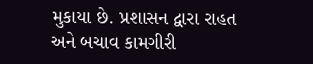મુકાયા છે. પ્રશાસન દ્વારા રાહત અને બચાવ કામગીરી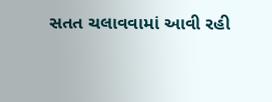સતત ચલાવવામાં આવી રહી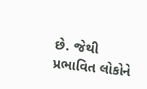છે. જેથી પ્રભાવિત લોકોને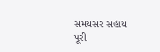સમયસર સહાય પૂરી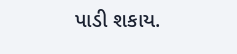પાડી શકાય.